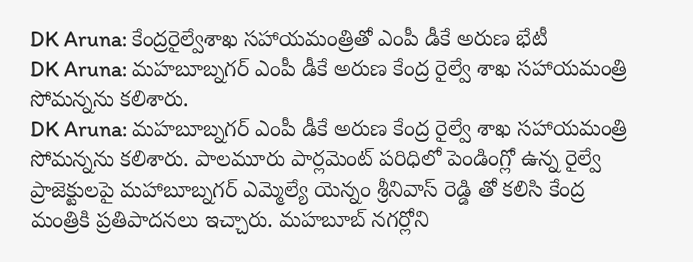DK Aruna: కేంద్రరైల్వేశాఖ సహాయమంత్రితో ఎంపీ డీకే అరుణ భేటీ
DK Aruna: మహబూబ్నగర్ ఎంపీ డీకే అరుణ కేంద్ర రైల్వే శాఖ సహాయమంత్రి సోమన్నను కలిశారు.
DK Aruna: మహబూబ్నగర్ ఎంపీ డీకే అరుణ కేంద్ర రైల్వే శాఖ సహాయమంత్రి సోమన్నను కలిశారు. పాలమూరు పార్లమెంట్ పరిధిలో పెండింగ్లో ఉన్న రైల్వే ప్రాజెక్టులపై మహాబూబ్నగర్ ఎమ్మెల్యే యెన్నం శ్రీనివాస్ రెడ్డి తో కలిసి కేంద్ర మంత్రికి ప్రతిపాదనలు ఇచ్చారు. మహబూబ్ నగర్లోని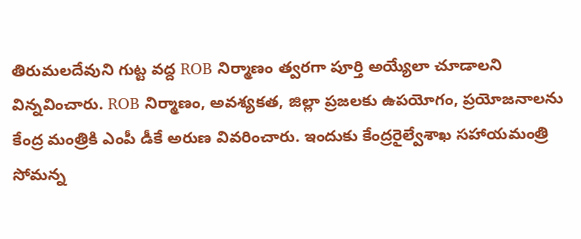తిరుమలదేవుని గుట్ట వద్ద ROB నిర్మాణం త్వరగా పూర్తి అయ్యేలా చూడాలని విన్నవించారు. ROB నిర్మాణం, అవశ్యకత, జిల్లా ప్రజలకు ఉపయోగం, ప్రయోజనాలను కేంద్ర మంత్రికి ఎంపీ డీకే అరుణ వివరించారు. ఇందుకు కేంద్రరైల్వేశాఖ సహాయమంత్రి సోమన్న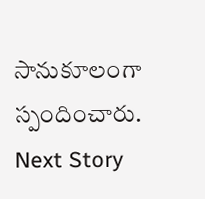సానుకూలంగా స్పందించారు.
Next Story